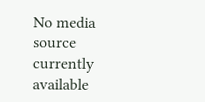No media source currently available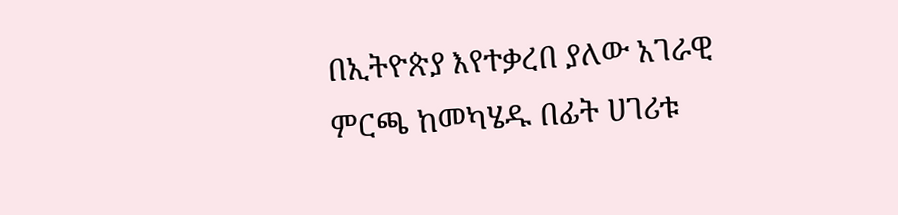በኢትዮጵያ እየተቃረበ ያለው አገራዊ ምርጫ ከመካሄዱ በፊት ሀገሪቱ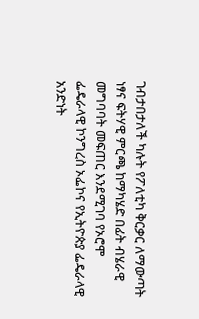ገብታበታለች ካሉት የፖለቲካ ቅርቃር ለማውጣት ነፃና ፍትሃዊ ምርጫ ከማካሄድ በፊት ብሄራዊ መግባባት መፍጠር እንደሚገባ የኦሮሞ ፌዴራላዊ ኮንግረስ ኦፌኮና የኢትዮጵያ ፌዴራላዊ አንድነት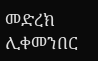መድረክ ሊቀመንበር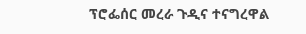ፕሮፌሰር መረራ ጉዲና ተናግረዋል